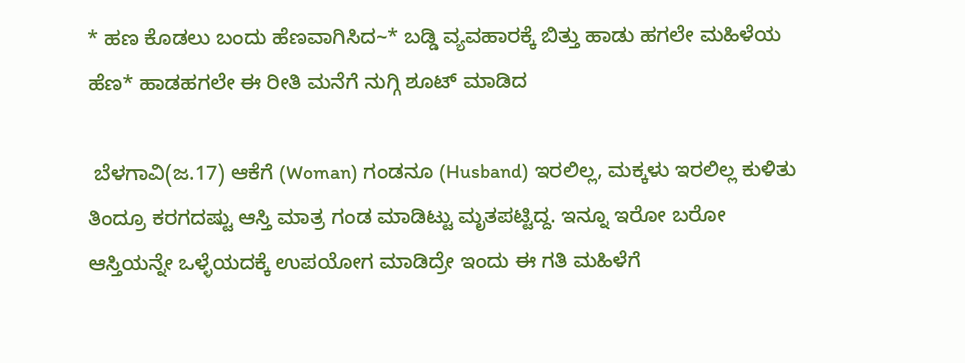* ಹಣ ಕೊಡಲು ಬಂದು ಹೆಣವಾಗಿಸಿದ~* ಬಡ್ಡಿ ವ್ಯವಹಾರಕ್ಕೆ ಬಿತ್ತು ಹಾಡು ಹಗಲೇ ಮಹಿಳೆಯ ಹೆಣ* ಹಾಡಹಗಲೇ ಈ ರೀತಿ ಮನೆಗೆ ನುಗ್ಗಿ ಶೂಟ್ ಮಾಡಿದ

 ಬೆಳಗಾವಿ(ಜ.17) ಆಕೆಗೆ (Woman) ಗಂಡನೂ (Husband) ಇರಲಿಲ್ಲ, ಮಕ್ಕಳು ಇರಲಿಲ್ಲ ಕುಳಿತು ತಿಂದ್ರೂ ಕರಗದಷ್ಟು ಆಸ್ತಿ ಮಾತ್ರ ಗಂಡ ಮಾಡಿಟ್ಟು ಮೃತಪಟ್ಟಿದ್ದ. ಇನ್ನೂ ಇರೋ ಬರೋ ಆಸ್ತಿಯನ್ನೇ ಒಳ್ಳೆಯದಕ್ಕೆ ಉಪಯೋಗ ಮಾಡಿದ್ರೇ ಇಂದು ಈ ಗತಿ ಮಹಿಳೆಗೆ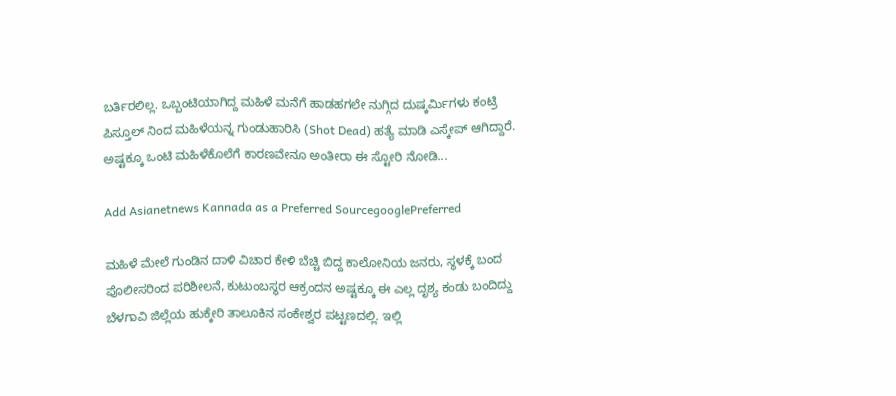ಬರ್ತಿರಲಿಲ್ಲ. ಒಬ್ಬಂಟಿಯಾಗಿದ್ದ ಮಹಿಳೆ ಮನೆಗೆ ಹಾಡಹಗಲೇ ನುಗ್ಗಿದ ದುಷ್ಕರ್ಮಿಗಳು ಕಂಟ್ರಿ ಪಿಸ್ತೂಲ್ ನಿಂದ ಮಹಿಳೆಯನ್ನ ಗುಂಡುಹಾರಿಸಿ (Shot Dead) ಹತ್ಯೆ ಮಾಡಿ ಎಸ್ಕೇಪ್ ಆಗಿದ್ದಾರೆ. ಅಷ್ಟಕ್ಕೂ ಒಂಟಿ ಮಹಿಳೆಕೊಲೆಗೆ ಕಾರಣವೇನೂ ಅಂತೀರಾ ಈ ಸ್ಟೋರಿ ನೋಡಿ...

Add Asianetnews Kannada as a Preferred SourcegooglePreferred

ಮಹಿಳೆ ಮೇಲೆ ಗುಂಡಿನ ದಾಳಿ ವಿಚಾರ ಕೇಳಿ ಬೆಚ್ಚಿ ಬಿದ್ದ ಕಾಲೋನಿಯ ಜನರು, ಸ್ಥಳಕ್ಕೆ ಬಂದ ಪೊಲೀಸರಿಂದ ಪರಿಶೀಲನೆ, ಕುಟುಂಬಸ್ಥರ ಆಕ್ರಂದನ ಅಷ್ಟಕ್ಕೂ ಈ ಎಲ್ಲ ದೃಶ್ಯ ಕಂಡು ಬಂದಿದ್ದು ಬೆಳಗಾವಿ ಜಿಲ್ಲೆಯ ಹುಕ್ಕೇರಿ ತಾಲೂಕಿನ ಸಂಕೇಶ್ವರ ಪಟ್ಟಣದಲ್ಲಿ. ಇಲ್ಲಿ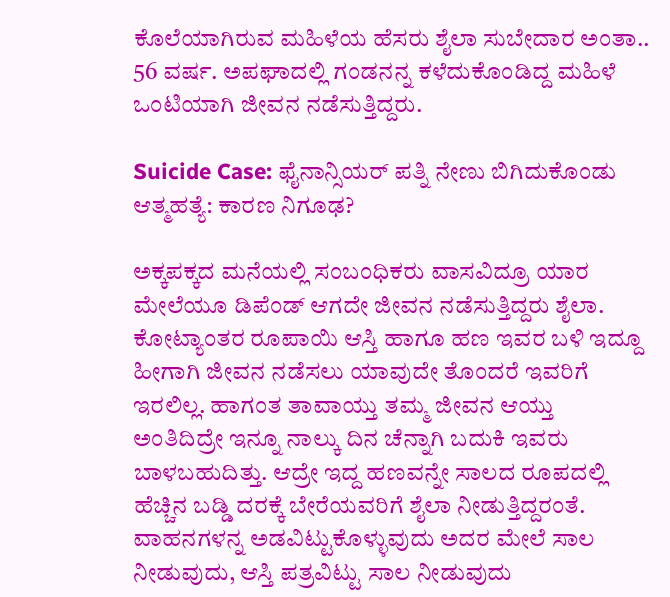ಕೊಲೆಯಾಗಿರುವ ಮಹಿಳೆಯ ಹೆಸರು ಶೈಲಾ ಸುಬೇದಾರ ಅಂತಾ.. 56 ವರ್ಷ. ಅಪಘಾದಲ್ಲಿ ಗಂಡನನ್ನ ಕಳೆದುಕೊಂಡಿದ್ದ ಮಹಿಳೆ ಒಂಟಿಯಾಗಿ ಜೀವನ ನಡೆಸುತ್ತಿದ್ದರು.

Suicide Case: ಫೈನಾನ್ಸಿಯರ್‌ ಪತ್ನಿ ನೇಣು ಬಿಗಿದುಕೊಂಡು ಆತ್ಮಹತ್ಯೆ: ಕಾರಣ ನಿಗೂಢ?

ಅಕ್ಕಪಕ್ಕದ ಮನೆಯಲ್ಲಿ ಸಂಬಂಧಿಕರು ವಾಸವಿದ್ರೂ ಯಾರ ಮೇಲೆಯೂ ಡಿಪೆಂಡ್ ಆಗದೇ ಜೀವನ ನಡೆಸುತ್ತಿದ್ದರು ಶೈಲಾ. ಕೋಟ್ಯಾಂತರ ರೂಪಾಯಿ ಆಸ್ತಿ ಹಾಗೂ ಹಣ ಇವರ ಬಳಿ ಇದ್ದೂ ಹೀಗಾಗಿ ಜೀವನ ನಡೆಸಲು ಯಾವುದೇ ತೊಂದರೆ ಇವರಿಗೆ ಇರಲಿಲ್ಲ. ಹಾಗಂತ ತಾವಾಯ್ತು ತಮ್ಮ ಜೀವನ ಆಯ್ತು ಅಂತಿದಿದ್ರೇ ಇನ್ನೂ ನಾಲ್ಕು ದಿನ ಚೆನ್ನಾಗಿ ಬದುಕಿ ಇವರು ಬಾಳಬಹುದಿತ್ತು. ಆದ್ರೇ ಇದ್ದ ಹಣವನ್ನೇ ಸಾಲದ ರೂಪದಲ್ಲಿ ಹೆಚ್ಚಿನ ಬಡ್ಡಿ ದರಕ್ಕೆ ಬೇರೆಯವರಿಗೆ ಶೈಲಾ ನೀಡುತ್ತಿದ್ದರಂತೆ. ವಾಹನಗಳನ್ನ ಅಡವಿಟ್ಟುಕೊಳ್ಳುವುದು ಅದರ ಮೇಲೆ ಸಾಲ ನೀಡುವುದು, ಆಸ್ತಿ ಪತ್ರವಿಟ್ಟು ಸಾಲ ನೀಡುವುದು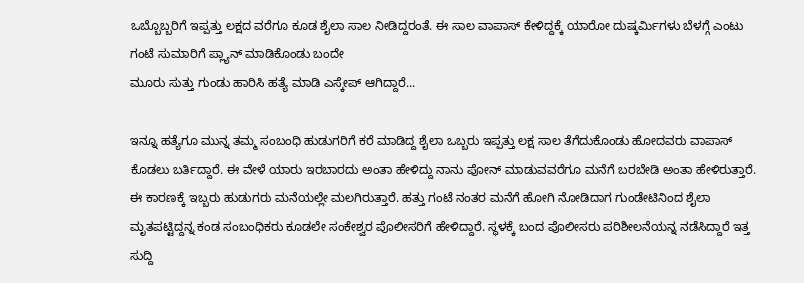ಒಬ್ಬೊಬ್ಬರಿಗೆ ಇಪ್ಪತ್ತು ಲಕ್ಷದ ವರೆಗೂ ಕೂಡ ಶೈಲಾ ಸಾಲ ನೀಡಿದ್ದರಂತೆ. ಈ ಸಾಲ ವಾಪಾಸ್ ಕೇಳಿದ್ದಕ್ಕೆ ಯಾರೋ ದುಷ್ಕರ್ಮಿಗಳು ಬೆಳಗ್ಗೆ ಎಂಟು ಗಂಟೆ ಸುಮಾರಿಗೆ ಪ್ಲ್ಯಾನ್ ಮಾಡಿಕೊಂಡು ಬಂದೇ
ಮೂರು ಸುತ್ತು ಗುಂಡು ಹಾರಿಸಿ ಹತ್ಯೆ ಮಾಡಿ ಎಸ್ಕೇಪ್ ಆಗಿದ್ದಾರೆ...

ಇನ್ನೂ ಹತ್ಯೆಗೂ ಮುನ್ನ ತಮ್ಮ ಸಂಬಂಧಿ ಹುಡುಗರಿಗೆ ಕರೆ ಮಾಡಿದ್ದ ಶೈಲಾ ಒಬ್ಬರು ಇಪ್ಪತ್ತು ಲಕ್ಷ ಸಾಲ ತೆಗೆದುಕೊಂಡು ಹೋದವರು ವಾಪಾಸ್ ಕೊಡಲು ಬರ್ತಿದ್ದಾರೆ. ಈ ವೇಳೆ ಯಾರು ಇರಬಾರದು ಅಂತಾ ಹೇಳಿದ್ದು ನಾನು ಪೋನ್ ಮಾಡುವವರೆಗೂ ಮನೆಗೆ ಬರಬೇಡಿ ಅಂತಾ ಹೇಳಿರುತ್ತಾರೆ. ಈ ಕಾರಣಕ್ಕೆ ಇಬ್ಬರು ಹುಡುಗರು ಮನೆಯಲ್ಲೇ ಮಲಗಿರುತ್ತಾರೆ. ಹತ್ತು ಗಂಟೆ ನಂತರ ಮನೆಗೆ ಹೋಗಿ ನೋಡಿದಾಗ ಗುಂಡೇಟಿನಿಂದ ಶೈಲಾ ಮೃತಪಟ್ಟಿದ್ದನ್ನ ಕಂಡ ಸಂಬಂಧಿಕರು ಕೂಡಲೇ ಸಂಕೇಶ್ವರ ಪೊಲೀಸರಿಗೆ ಹೇಳಿದ್ದಾರೆ. ಸ್ಥಳಕ್ಕೆ ಬಂದ ಪೊಲೀಸರು ಪರಿಶೀಲನೆಯನ್ನ ನಡೆಸಿದ್ದಾರೆ ಇತ್ತ ಸುದ್ದಿ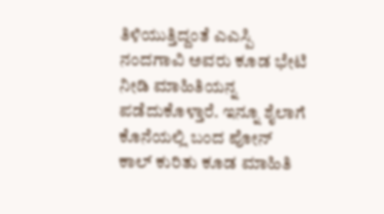ತಿಳಿಯುತ್ತಿದ್ದಂತೆ ಎಎಸ್ಪಿ ನಂದಗಾವಿ ಅವರು ಕೂಡ ಭೇಟಿ ನೀಡಿ ಮಾಹಿತಿಯನ್ನ ಪಡೆದುಕೊಳ್ತಾರೆ. ಇನ್ನೂ ಶೈಲಾಗೆ ಕೊನೆಯಲ್ಲಿ ಬಂದ ಪೋನ್ ಕಾಲ್ ಕುರಿತು ಕೂಡ ಮಾಹಿತಿ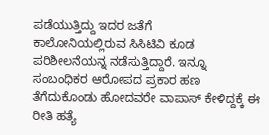ಪಡೆಯುತ್ತಿದ್ದು ಇದರ ಜತೆಗೆ
ಕಾಲೋನಿಯಲ್ಲಿರುವ ಸಿಸಿಟಿವಿ ಕೂಡ ಪರಿಶೀಲನೆಯನ್ನ ನಡೆಸುತ್ತಿದ್ದಾರೆ. ಇನ್ನೂ ಸಂಬಂಧಿಕರ ಆರೋಪದ ಪ್ರಕಾರ ಹಣ ತೆಗೆದುಕೊಂಡು ಹೋದವರೇ ವಾಪಾಸ್ ಕೇಳಿದ್ದಕ್ಕೆ ಈ ರೀತಿ ಹತ್ಯೆ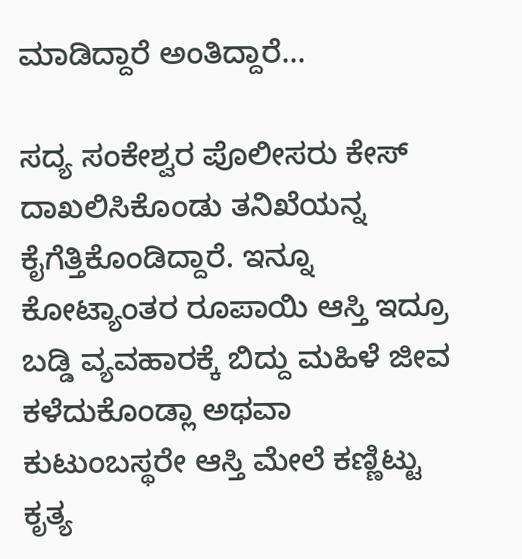ಮಾಡಿದ್ದಾರೆ ಅಂತಿದ್ದಾರೆ...

ಸದ್ಯ ಸಂಕೇಶ್ವರ ಪೊಲೀಸರು ಕೇಸ್ ದಾಖಲಿಸಿಕೊಂಡು ತನಿಖೆಯನ್ನ ಕೈಗೆತ್ತಿಕೊಂಡಿದ್ದಾರೆ. ಇನ್ನೂ ಕೋಟ್ಯಾಂತರ ರೂಪಾಯಿ ಆಸ್ತಿ ಇದ್ರೂ ಬಡ್ಡಿ ವ್ಯವಹಾರಕ್ಕೆ ಬಿದ್ದು ಮಹಿಳೆ ಜೀವ ಕಳೆದುಕೊಂಡ್ಲಾ ಅಥವಾ ಕುಟುಂಬಸ್ಥರೇ ಆಸ್ತಿ ಮೇಲೆ ಕಣ್ಣಿಟ್ಟು ಕೃತ್ಯ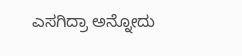ಎಸಗಿದ್ರಾ ಅನ್ನೋದು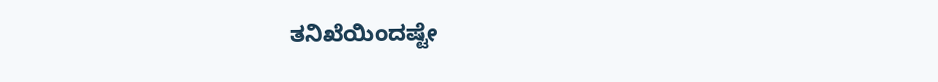ತನಿಖೆಯಿಂದಷ್ಟೇ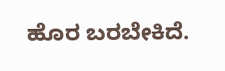ಹೊರ ಬರಬೇಕಿದೆ.